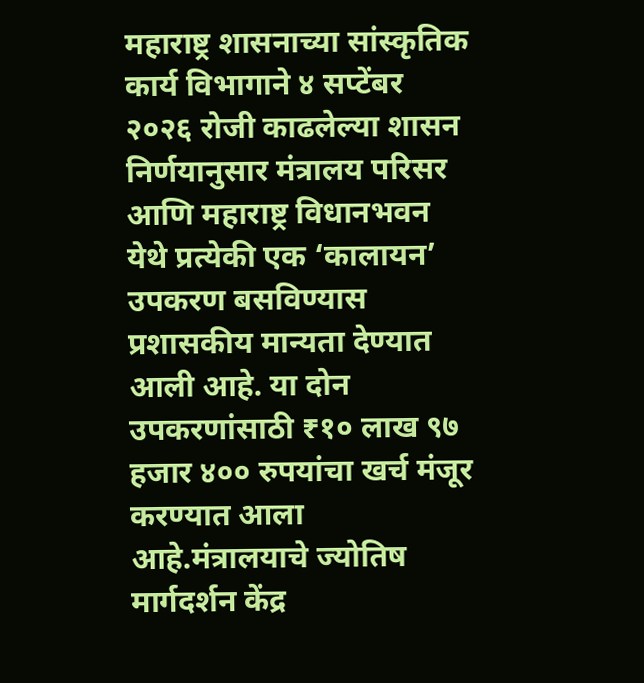महाराष्ट्र शासनाच्या सांस्कृतिक कार्य विभागाने ४ सप्टेंबर २०२६ रोजी काढलेल्या शासन निर्णयानुसार मंत्रालय परिसर आणि महाराष्ट्र विधानभवन येथे प्रत्येकी एक ‘कालायन’ उपकरण बसविण्यास प्रशासकीय मान्यता देण्यात आली आहे. या दोन उपकरणांसाठी ₹१० लाख ९७ हजार ४०० रुपयांचा खर्च मंजूर करण्यात आला आहे.मंत्रालयाचे ज्योतिष मार्गदर्शन केंद्र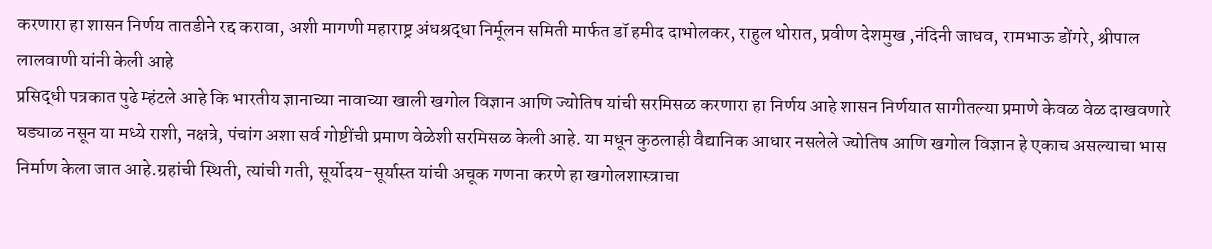करणारा हा शासन निर्णय तातडीने रद्द करावा, अशी मागणी महाराष्ट्र अंधश्रद्धा निर्मूलन समिती मार्फत डॉ हमीद दाभोलकर, राहुल थोरात, प्रवीण देशमुख ,नंदिनी जाधव, रामभाऊ डोंगरे, श्रीपाल लालवाणी यांनी केली आहे
प्रसिद्धी पत्रकात पुढे म्हंटले आहे कि भारतीय ज्ञानाच्या नावाच्या खाली खगोल विज्ञान आणि ज्योतिष यांची सरमिसळ करणारा हा निर्णय आहे शासन निर्णयात सागीतल्या प्रमाणे केवळ वेळ दाखवणारे घड्याळ नसून या मध्ये राशी, नक्षत्रे, पंचांग अशा सर्व गोष्टींची प्रमाण वेळेशी सरमिसळ केली आहे. या मधून कुठलाही वैद्यानिक आधार नसलेले ज्योतिष आणि खगोल विज्ञान हे एकाच असल्याचा भास निर्माण केला जात आहे.ग्रहांची स्थिती, त्यांची गती, सूर्योदय-सूर्यास्त यांची अचूक गणना करणे हा खगोलशास्त्राचा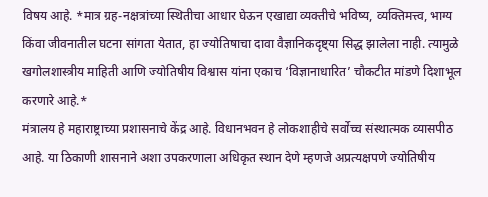विषय आहे. *मात्र ग्रह-नक्षत्रांच्या स्थितीचा आधार घेऊन एखाद्या व्यक्तीचे भविष्य, व्यक्तिमत्त्व, भाग्य किंवा जीवनातील घटना सांगता येतात, हा ज्योतिषाचा दावा वैज्ञानिकदृष्ट्या सिद्ध झालेला नाही. त्यामुळे खगोलशास्त्रीय माहिती आणि ज्योतिषीय विश्वास यांना एकाच ‘विज्ञानाधारित’ चौकटीत मांडणे दिशाभूल करणारे आहे.*
मंत्रालय हे महाराष्ट्राच्या प्रशासनाचे केंद्र आहे. विधानभवन हे लोकशाहीचे सर्वोच्च संस्थात्मक व्यासपीठ आहे. या ठिकाणी शासनाने अशा उपकरणाला अधिकृत स्थान देणे म्हणजे अप्रत्यक्षपणे ज्योतिषीय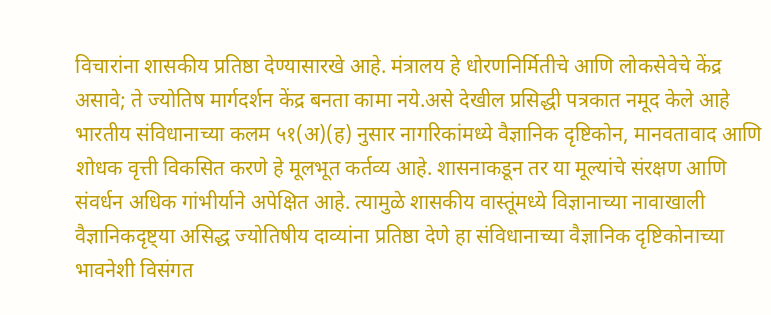विचारांना शासकीय प्रतिष्ठा देण्यासारखे आहे. मंत्रालय हे धोरणनिर्मितीचे आणि लोकसेवेचे केंद्र असावे; ते ज्योतिष मार्गदर्शन केंद्र बनता कामा नये.असे देखील प्रसिद्धी पत्रकात नमूद केले आहे
भारतीय संविधानाच्या कलम ५१(अ)(ह) नुसार नागरिकांमध्ये वैज्ञानिक दृष्टिकोन, मानवतावाद आणि शोधक वृत्ती विकसित करणे हे मूलभूत कर्तव्य आहे. शासनाकडून तर या मूल्यांचे संरक्षण आणि संवर्धन अधिक गांभीर्याने अपेक्षित आहे. त्यामुळे शासकीय वास्तूंमध्ये विज्ञानाच्या नावाखाली वैज्ञानिकदृष्ट्या असिद्ध ज्योतिषीय दाव्यांना प्रतिष्ठा देणे हा संविधानाच्या वैज्ञानिक दृष्टिकोनाच्या भावनेशी विसंगत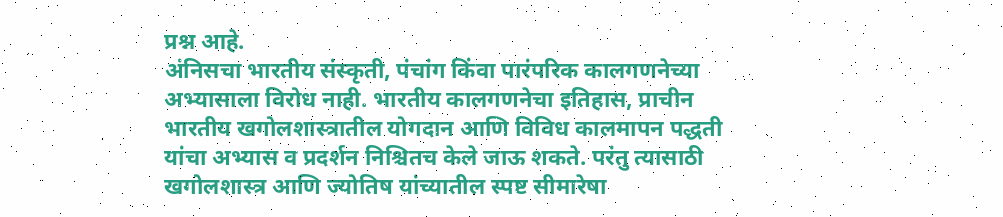प्रश्न आहे.
अंनिसचा भारतीय संस्कृती, पंचांग किंवा पारंपरिक कालगणनेच्या अभ्यासाला विरोध नाही. भारतीय कालगणनेचा इतिहास, प्राचीन भारतीय खगोलशास्त्रातील योगदान आणि विविध कालमापन पद्धती यांचा अभ्यास व प्रदर्शन निश्चितच केले जाऊ शकते. परंतु त्यासाठी खगोलशास्त्र आणि ज्योतिष यांच्यातील स्पष्ट सीमारेषा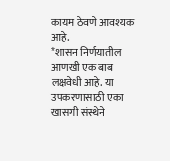कायम ठेवणे आवश्यक आहे.
*शासन निर्णयातील आणखी एक बाब लक्षवेधी आहे. या उपकरणासाठी एका खासगी संस्थेने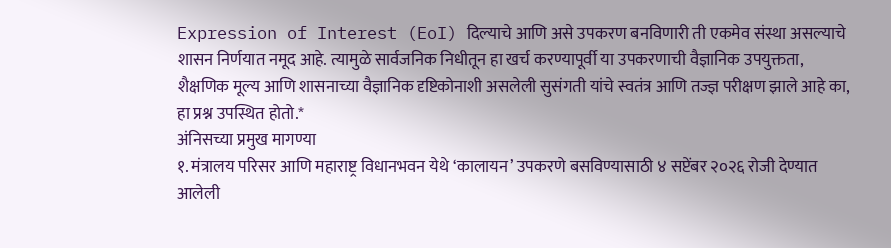Expression of Interest (EoI) दिल्याचे आणि असे उपकरण बनविणारी ती एकमेव संस्था असल्याचे शासन निर्णयात नमूद आहे. त्यामुळे सार्वजनिक निधीतून हा खर्च करण्यापूर्वी या उपकरणाची वैज्ञानिक उपयुक्तता, शैक्षणिक मूल्य आणि शासनाच्या वैज्ञानिक दृष्टिकोनाशी असलेली सुसंगती यांचे स्वतंत्र आणि तज्ज्ञ परीक्षण झाले आहे का, हा प्रश्न उपस्थित होतो.*
अंनिसच्या प्रमुख मागण्या
१. मंत्रालय परिसर आणि महाराष्ट्र विधानभवन येथे ‘कालायन’ उपकरणे बसविण्यासाठी ४ सप्टेंबर २०२६ रोजी देण्यात आलेली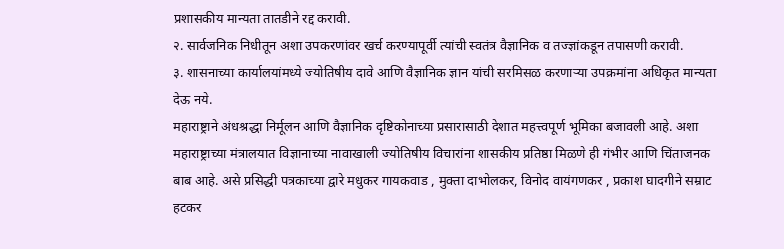प्रशासकीय मान्यता तातडीने रद्द करावी.
२. सार्वजनिक निधीतून अशा उपकरणांवर खर्च करण्यापूर्वी त्यांची स्वतंत्र वैज्ञानिक व तज्ज्ञांकडून तपासणी करावी.
३. शासनाच्या कार्यालयांमध्ये ज्योतिषीय दावे आणि वैज्ञानिक ज्ञान यांची सरमिसळ करणाऱ्या उपक्रमांना अधिकृत मान्यता देऊ नये.
महाराष्ट्राने अंधश्रद्धा निर्मूलन आणि वैज्ञानिक दृष्टिकोनाच्या प्रसारासाठी देशात महत्त्वपूर्ण भूमिका बजावली आहे. अशा महाराष्ट्राच्या मंत्रालयात विज्ञानाच्या नावाखाली ज्योतिषीय विचारांना शासकीय प्रतिष्ठा मिळणे ही गंभीर आणि चिंताजनक बाब आहे. असे प्रसिद्धी पत्रकाच्या द्वारे मधुकर गायकवाड , मुक्ता दाभोलकर, विनोद वायंगणकर , प्रकाश घादगीने सम्राट हटकर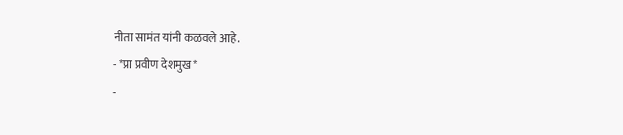नीता सामंत यांनी कळवले आहे.
- *प्रा प्रवीण देशमुख*
-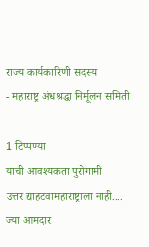राज्य कार्यकारिणी सदस्य
- महाराष्ट्र अंधश्रद्धा निर्मूलन समिती

1 टिप्पण्या
याची आवश्यकता पुरोगामी
उत्तर द्याहटवामहाराष्ट्राला नाही....
ज्या आमदार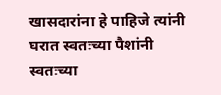खासदारांना हे पाहिजे त्यांनी घरात स्वतःच्या पैशांनी स्वतःच्या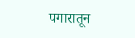पगारातून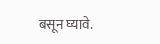बसून घ्यावे.